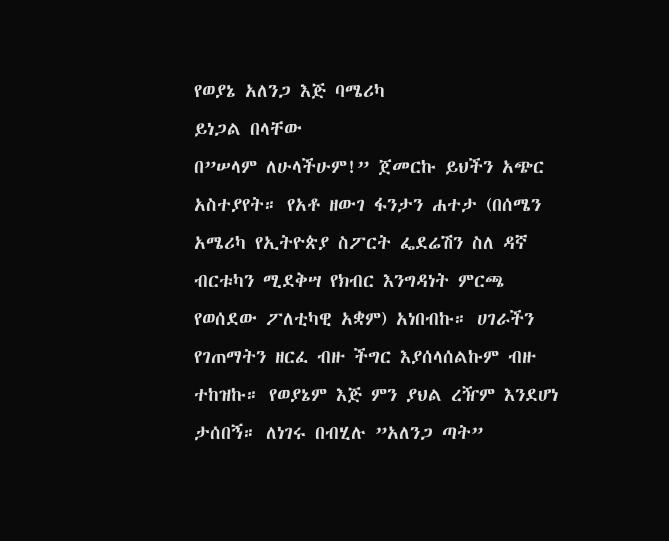የወያኔ አለንጋ እጅ ባሜሪካ
ይነጋል በላቸው
በ”ሠላም ለሁላችሁም!” ጀመርኩ ይህችን አጭር አስተያየት። የአቶ ዘውገ ፋንታን ሐተታ (በሰሜን አሜሪካ የኢትዮጵያ ስፖርት ፌደሬሽን ስለ ዳኛ ብርቱካን ሚደቅሣ የክብር እንግዳነት ምርጫ የወሰደው ፖለቲካዊ አቋም) አነበብኩ። ሀገራችን የገጠማትን ዘርፈ ብዙ ችግር እያሰላሰልኩም ብዙ ተከዝኩ። የወያኔም እጅ ምን ያህል ረዥም እንደሆነ ታሰበኝ። ለነገሩ በብሂሉ ”አለንጋ ጣት”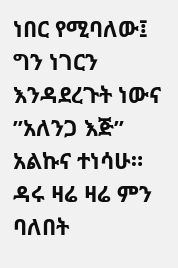ነበር የሚባለው፤ ግን ነገርን እንዳደረጉት ነውና ”አለንጋ እጅ” አልኩና ተነሳሁ። ዳሩ ዛሬ ዛሬ ምን ባለበት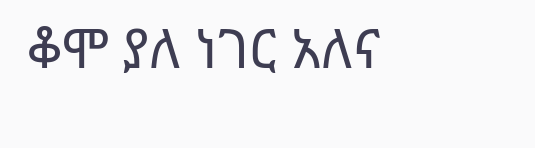ቆሞ ያለ ነገር አለና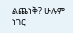ልጨነቅ? ሁሉም ነገር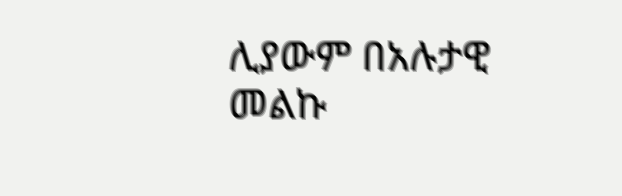ሊያውም በአሉታዊ መልኩ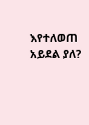እየተለወጠ አይደል ያለ?